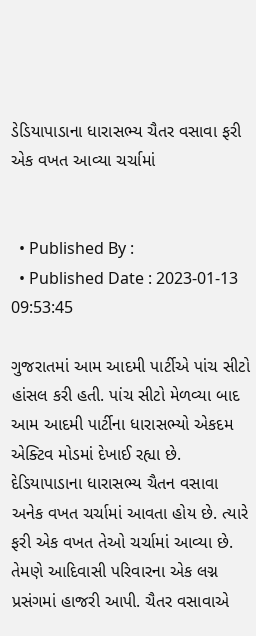ડેડિયાપાડાના ધારાસભ્ય ચૈતર વસાવા ફરી એક વખત આવ્યા ચર્ચામાં


  • Published By :
  • Published Date : 2023-01-13 09:53:45

ગુજરાતમાં આમ આદમી પાર્ટીએ પાંચ સીટો હાંસલ કરી હતી. પાંચ સીટો મેળવ્યા બાદ આમ આદમી પાર્ટીના ધારાસભ્યો એકદમ એક્ટિવ મોડમાં દેખાઈ રહ્યા છે. દેડિયાપાડાના ધારાસભ્ય ચૈતન વસાવા અનેક વખત ચર્ચામાં આવતા હોય છે. ત્યારે ફરી એક વખત તેઓ ચર્ચામાં આવ્યા છે. તેમણે આદિવાસી પરિવારના એક લગ્ન પ્રસંગમાં હાજરી આપી. ચૈતર વસાવાએ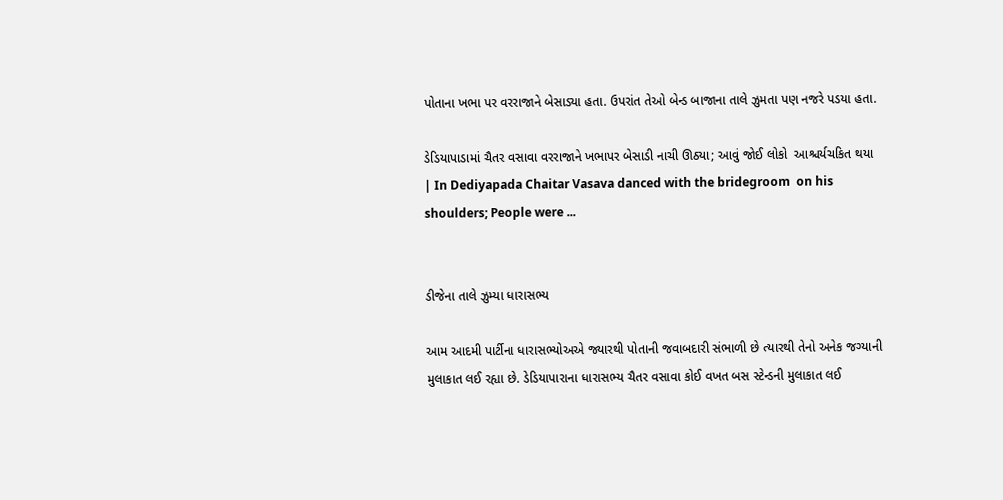પોતાના ખભા પર વરરાજાને બેસાડ્યા હતા. ઉપરાંત તેઓ બેન્ડ બાજાના તાલે ઝુમતા પણ નજરે પડયા હતા.

ડેડિયાપાડામાં ચૈતર વસાવા વરરાજાને ખભાપર બેસાડી નાચી ઊઠ્યા; આવું જોઈ લોકો  આશ્ચર્યચકિત થયા | In Dediyapada Chaitar Vasava danced with the bridegroom  on his shoulders; People were ...


ડીજેના તાલે ઝુમ્યા ધારાસભ્ય

આમ આદમી પાર્ટીના ધારાસભ્યોઅએ જ્યારથી પોતાની જવાબદારી સંભાળી છે ત્યારથી તેનો અનેક જગ્યાની મુલાકાત લઈ રહ્યા છે. ડેડિયાપારાના ધારાસભ્ય ચૈતર વસાવા કોઈ વખત બસ સ્ટેન્ડની મુલાકાત લઈ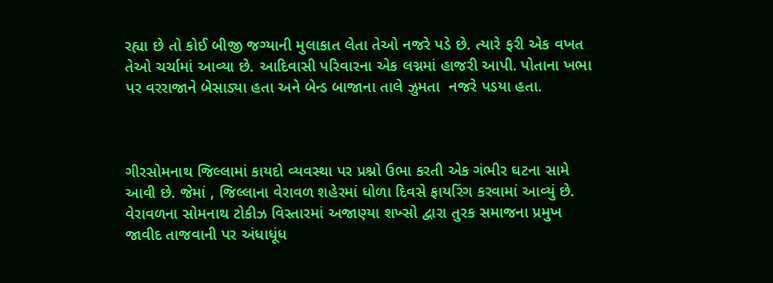રહ્યા છે તો કોઈ બીજી જગ્યાની મુલાકાત લેતા તેઓ નજરે પડે છે. ત્યારે ફરી એક વખત તેઓ ચર્ચામાં આવ્યા છે. આદિવાસી પરિવારના એક લગ્નમાં હાજરી આપી. પોતાના ખભા પર વરરાજાને બેસાડ્યા હતા અને બેન્ડ બાજાના તાલે ઝુમતા  નજરે પડયા હતા.



ગીરસોમનાથ જિલ્લામાં કાયદો વ્યવસ્થા પર પ્રશ્નો ઉભા કરતી એક ગંભીર ઘટના સામે આવી છે. જેમાં , જિલ્લાના વેરાવળ શહેરમાં ધોળા દિવસે ફાયરિંગ કરવામાં આવ્યું છે. વેરાવળના સોમનાથ ટોકીઝ વિસ્તારમાં અજાણ્યા શખ્સો દ્વારા તુરક સમાજના પ્રમુખ જાવીદ તાજવાની પર અંધાધૂંધ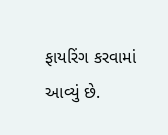ફાયરિંગ કરવામાં આવ્યું છે.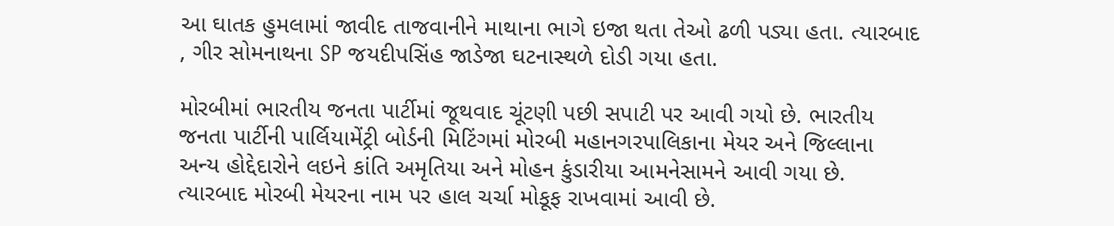આ ઘાતક હુમલામાં જાવીદ તાજવાનીને માથાના ભાગે ઇજા થતા તેઓ ઢળી પડ્યા હતા. ત્યારબાદ , ગીર સોમનાથના SP જયદીપસિંહ જાડેજા ઘટનાસ્થળે દોડી ગયા હતા.

મોરબીમાં ભારતીય જનતા પાર્ટીમાં જૂથવાદ ચૂંટણી પછી સપાટી પર આવી ગયો છે. ભારતીય જનતા પાર્ટીની પાર્લિયામેંટ્રી બોર્ડની મિટિંગમાં મોરબી મહાનગરપાલિકાના મેયર અને જિલ્લાના અન્ય હોદ્દેદારોને લઇને કાંતિ અમૃતિયા અને મોહન કુંડારીયા આમનેસામને આવી ગયા છે. ત્યારબાદ મોરબી મેયરના નામ પર હાલ ચર્ચા મોકૂફ રાખવામાં આવી છે.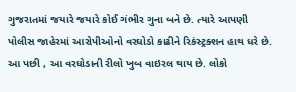ગુજરાતમાં જયારે જયારે કોઈ ગંભીર ગુના બને છે. ત્યારે આપણી પોલીસ જાહેરમાં આરોપીઓનો વરઘોડો કાઢીને રિકંસ્ટ્રક્શન હાથ ધરે છે. આ પછી , આ વરઘોડાની રીલો ખુબ વાઇરલ થાય છે. લોકો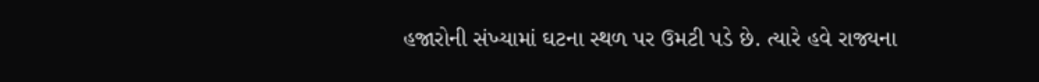હજારોની સંખ્યામાં ઘટના સ્થળ પર ઉમટી પડે છે. ત્યારે હવે રાજ્યના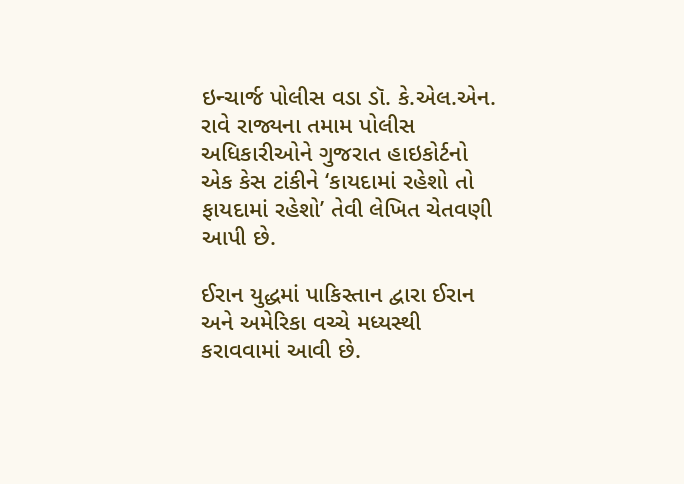ઇન્ચાર્જ પોલીસ વડા ડૉ. કે.એલ.એન. રાવે રાજ્યના તમામ પોલીસ અધિકારીઓને ગુજરાત હાઇકોર્ટનો એક કેસ ટાંકીને ‘કાયદામાં રહેશો તો ફાયદામાં રહેશો’ તેવી લેખિત ચેતવણી આપી છે.

ઈરાન યુદ્ધમાં પાકિસ્તાન દ્વારા ઈરાન અને અમેરિકા વચ્ચે મધ્યસ્થી કરાવવામાં આવી છે.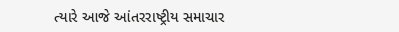ત્યારે આજે આંતરરાષ્ટ્રીય સમાચાર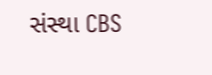સંસ્થા CBS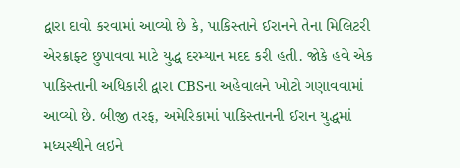દ્વારા દાવો કરવામાં આવ્યો છે કે, પાકિસ્તાને ઈરાનને તેના મિલિટરી એરક્રાફ્ટ છુપાવવા માટે યુદ્ધ દરમ્યાન મદદ કરી હતી. જોકે હવે એક પાકિસ્તાની અધિકારી દ્વારા CBSના અહેવાલને ખોટો ગણાવવામાં આવ્યો છે. બીજી તરફ, અમેરિકામાં પાકિસ્તાનની ઈરાન યુદ્ધમાં મધ્યસ્થીને લઇને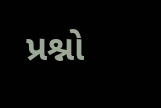પ્રશ્નો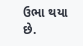ઉભા થયા છે.